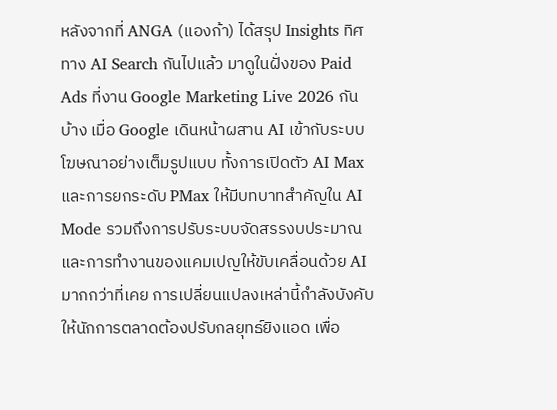หลังจากที่ ANGA (แองก้า) ได้สรุป Insights ทิศทาง AI Search กันไปแล้ว มาดูในฝั่งของ Paid Ads ที่งาน Google Marketing Live 2026 กันบ้าง เมื่อ Google เดินหน้าผสาน AI เข้ากับระบบโฆษณาอย่างเต็มรูปแบบ ทั้งการเปิดตัว AI Max และการยกระดับ PMax ให้มีบทบาทสำคัญใน AI Mode รวมถึงการปรับระบบจัดสรรงบประมาณและการทำงานของแคมเปญให้ขับเคลื่อนด้วย AI มากกว่าที่เคย การเปลี่ยนแปลงเหล่านี้กำลังบังคับให้นักการตลาดต้องปรับกลยุทธ์ยิงแอด เพื่อ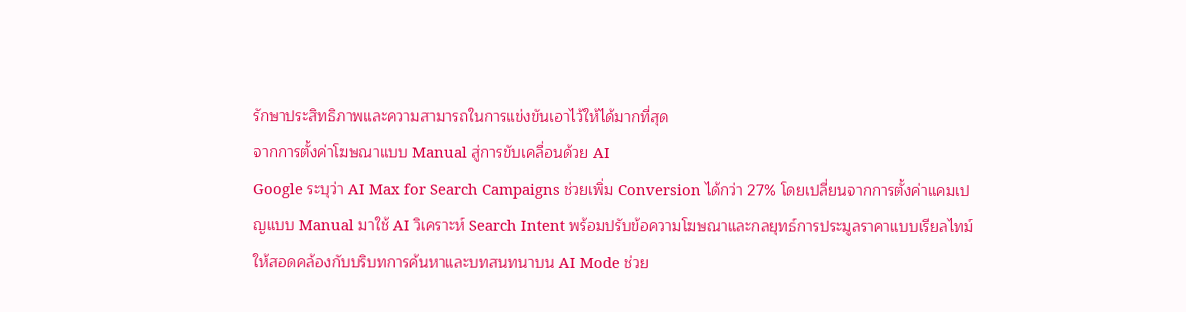รักษาประสิทธิภาพและความสามารถในการแข่งขันเอาไว้ให้ได้มากที่สุด
จากการตั้งค่าโฆษณาแบบ Manual สู่การขับเคลื่อนด้วย AI
Google ระบุว่า AI Max for Search Campaigns ช่วยเพิ่ม Conversion ได้กว่า 27% โดยเปลี่ยนจากการตั้งค่าแคมเปญแบบ Manual มาใช้ AI วิเคราะห์ Search Intent พร้อมปรับข้อความโฆษณาและกลยุทธ์การประมูลราคาแบบเรียลไทม์ ให้สอดคล้องกับบริบทการค้นหาและบทสนทนาบน AI Mode ช่วย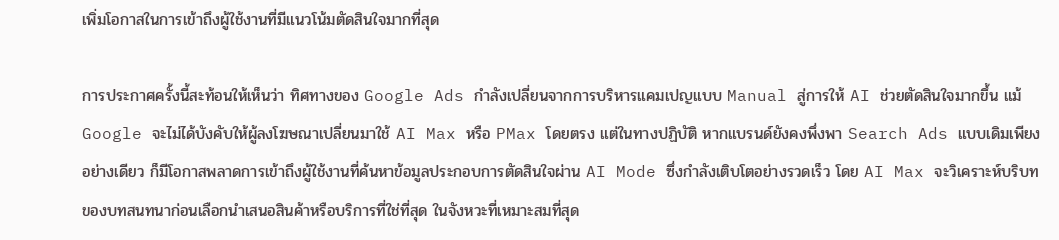เพิ่มโอกาสในการเข้าถึงผู้ใช้งานที่มีแนวโน้มตัดสินใจมากที่สุด

การประกาศครั้งนี้สะท้อนให้เห็นว่า ทิศทางของ Google Ads กำลังเปลี่ยนจากการบริหารแคมเปญแบบ Manual สู่การให้ AI ช่วยตัดสินใจมากขึ้น แม้ Google จะไม่ได้บังคับให้ผู้ลงโฆษณาเปลี่ยนมาใช้ AI Max หรือ PMax โดยตรง แต่ในทางปฏิบัติ หากแบรนด์ยังคงพึ่งพา Search Ads แบบเดิมเพียงอย่างเดียว ก็มีโอกาสพลาดการเข้าถึงผู้ใช้งานที่ค้นหาข้อมูลประกอบการตัดสินใจผ่าน AI Mode ซึ่งกำลังเติบโตอย่างรวดเร็ว โดย AI Max จะวิเคราะห์บริบทของบทสนทนาก่อนเลือกนำเสนอสินค้าหรือบริการที่ใช่ที่สุด ในจังหวะที่เหมาะสมที่สุด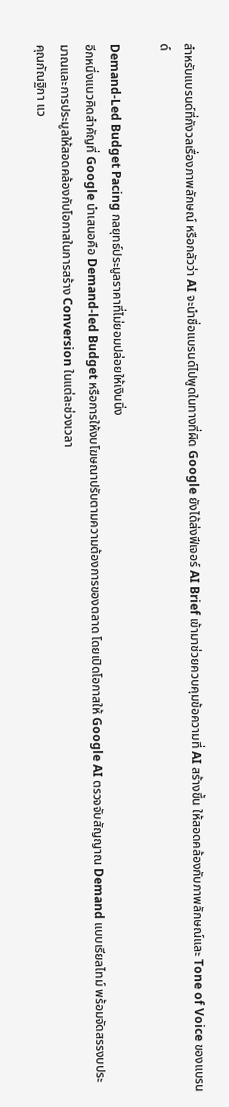สำหรับแบรนด์ที่กังวลเรื่องภาพลักษณ์ หรือกลัวว่า AI จะนำชื่อแบรนด์ไปพูดในทางที่ผิด Google ยังได้ส่งฟีเจอร์ AI Brief เข้ามาช่วยควบคุมข้อความที่ AI สร้างขึ้น ให้สอดคล้องกับภาพลักษณ์และ Tone of Voice ของแบรนด์

Demand-Led Budget Pacing กลยุทธ์ประมูลราคาที่ไม่ยอมปล่อยให้เงินนิ่ง
อีกหนึ่งแนวคิดสำคัญที่ Google นำเสนอคือ Demand-led Budget หรือการให้งบโฆษณาปรับตามความต้องการของตลาด โดยเปิดโอกาสให้ Google AI ตรวจจับสัญญาณ Demand แบบเรียลไทม์ พร้อมจัดสรรงบประมาณและการประมูลให้สอดคล้องกับโอกาสในการสร้าง Conversion ในแต่ละช่วงเวลา
คุณกัณฐิกา แว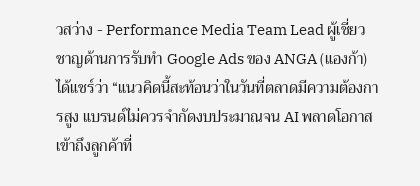วสว่าง - Performance Media Team Lead ผู้เชี่ยวชาญด้านการรับทำ Google Ads ของ ANGA (แองก้า) ได้แชร์ว่า “แนวคิดนี้สะท้อนว่าในวันที่ตลาดมีความต้องการสูง แบรนด์ไม่ควรจำกัดงบประมาณจน AI พลาดโอกาสเข้าถึงลูกค้าที่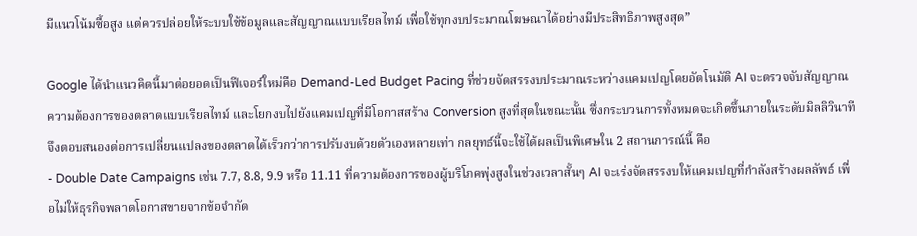มีแนวโน้มซื้อสูง แต่ควรปล่อยให้ระบบใช้ข้อมูลและสัญญาณแบบเรียลไทม์ เพื่อใช้ทุกงบประมาณโฆษณาได้อย่างมีประสิทธิภาพสูงสุด”

Google ได้นำแนวคิดนี้มาต่อยอดเป็นฟีเจอร์ใหม่คือ Demand-Led Budget Pacing ที่ช่วยจัดสรรงบประมาณระหว่างแคมเปญโดยอัตโนมัติ AI จะตรวจจับสัญญาณความต้องการของตลาดแบบเรียลไทม์ และโยกงบไปยังแคมเปญที่มีโอกาสสร้าง Conversion สูงที่สุดในขณะนั้น ซึ่งกระบวนการทั้งหมดจะเกิดขึ้นภายในระดับมิลลิวินาที จึงตอบสนองต่อการเปลี่ยนแปลงของตลาดได้เร็วกว่าการปรับงบด้วยตัวเองหลายเท่า กลยุทธ์นี้จะใช้ได้ผลเป็นพิเศษใน 2 สถานการณ์นี้ คือ
- Double Date Campaigns เช่น 7.7, 8.8, 9.9 หรือ 11.11 ที่ความต้องการของผู้บริโภคพุ่งสูงในช่วงเวลาสั้นๆ AI จะเร่งจัดสรรงบให้แคมเปญที่กำลังสร้างผลลัพธ์ เพื่อไม่ให้ธุรกิจพลาดโอกาสขายจากข้อจำกัด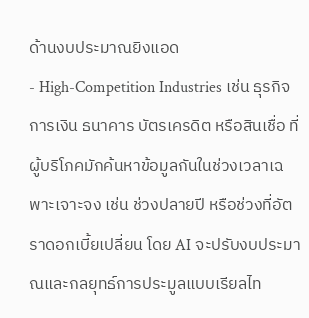ด้านงบประมาณยิงแอด
- High-Competition Industries เช่น ธุรกิจการเงิน ธนาคาร บัตรเครดิต หรือสินเชื่อ ที่ผู้บริโภคมักค้นหาข้อมูลกันในช่วงเวลาเฉพาะเจาะจง เช่น ช่วงปลายปี หรือช่วงที่อัตราดอกเบี้ยเปลี่ยน โดย AI จะปรับงบประมาณและกลยุทธ์การประมูลแบบเรียลไท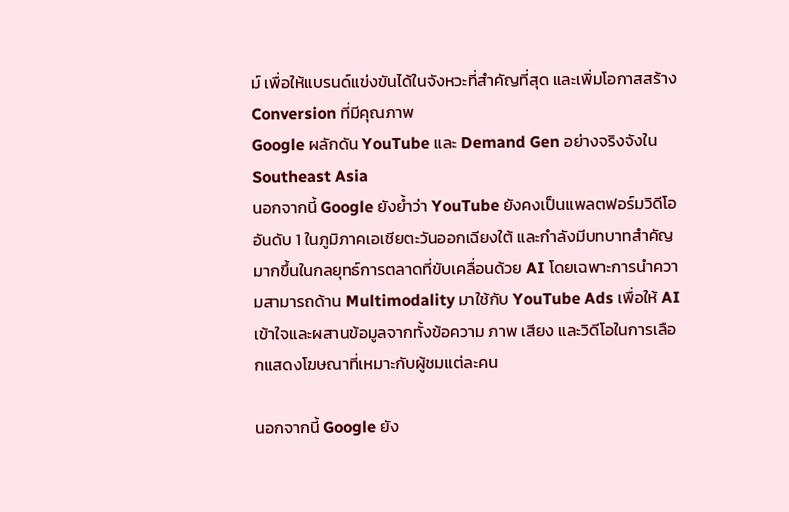ม์ เพื่อให้แบรนด์แข่งขันได้ในจังหวะที่สำคัญที่สุด และเพิ่มโอกาสสร้าง Conversion ที่มีคุณภาพ
Google ผลักดัน YouTube และ Demand Gen อย่างจริงจังใน Southeast Asia
นอกจากนี้ Google ยังย้ำว่า YouTube ยังคงเป็นแพลตฟอร์มวิดีโออันดับ 1 ในภูมิภาคเอเชียตะวันออกเฉียงใต้ และกำลังมีบทบาทสำคัญมากขึ้นในกลยุทธ์การตลาดที่ขับเคลื่อนด้วย AI โดยเฉพาะการนำความสามารถด้าน Multimodality มาใช้กับ YouTube Ads เพื่อให้ AI เข้าใจและผสานข้อมูลจากทั้งข้อความ ภาพ เสียง และวิดีโอในการเลือกแสดงโฆษณาที่เหมาะกับผู้ชมแต่ละคน

นอกจากนี้ Google ยัง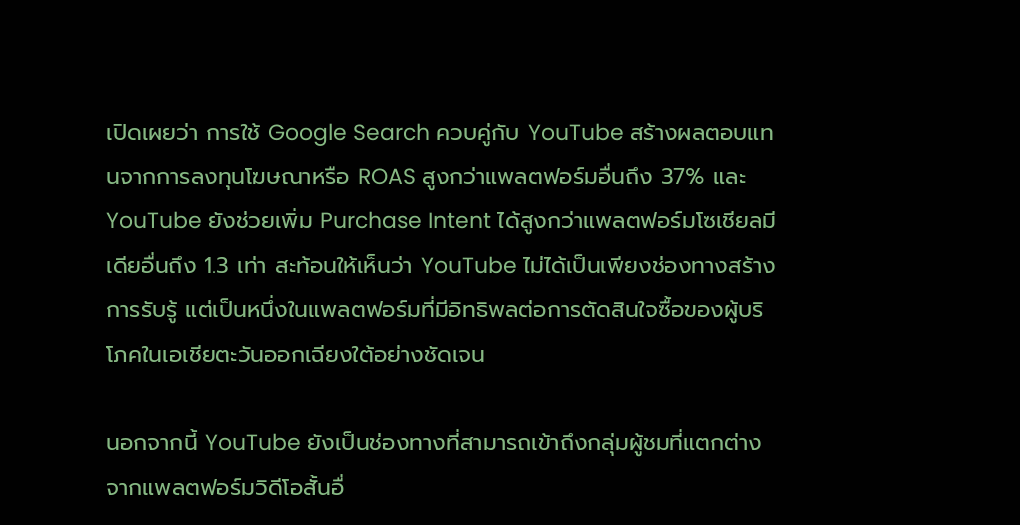เปิดเผยว่า การใช้ Google Search ควบคู่กับ YouTube สร้างผลตอบแทนจากการลงทุนโฆษณาหรือ ROAS สูงกว่าแพลตฟอร์มอื่นถึง 37% และ YouTube ยังช่วยเพิ่ม Purchase Intent ได้สูงกว่าแพลตฟอร์มโซเชียลมีเดียอื่นถึง 1.3 เท่า สะท้อนให้เห็นว่า YouTube ไม่ได้เป็นเพียงช่องทางสร้างการรับรู้ แต่เป็นหนึ่งในแพลตฟอร์มที่มีอิทธิพลต่อการตัดสินใจซื้อของผู้บริโภคในเอเชียตะวันออกเฉียงใต้อย่างชัดเจน

นอกจากนี้ YouTube ยังเป็นช่องทางที่สามารถเข้าถึงกลุ่มผู้ชมที่แตกต่างจากแพลตฟอร์มวิดีโอสั้นอื่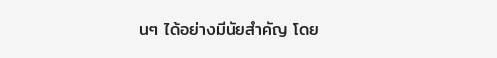นๆ ได้อย่างมีนัยสำคัญ โดย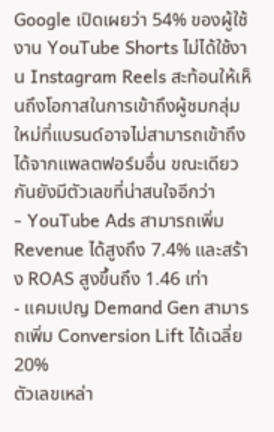Google เปิดเผยว่า 54% ของผู้ใช้งาน YouTube Shorts ไม่ได้ใช้งาน Instagram Reels สะท้อนให้เห็นถึงโอกาสในการเข้าถึงผู้ชมกลุ่มใหม่ที่แบรนด์อาจไม่สามารถเข้าถึงได้จากแพลตฟอร์มอื่น ขณะเดียวกันยังมีตัวเลขที่น่าสนใจอีกว่า
- YouTube Ads สามารถเพิ่ม Revenue ได้สูงถึง 7.4% และสร้าง ROAS สูงขึ้นถึง 1.46 เท่า
- แคมเปญ Demand Gen สามารถเพิ่ม Conversion Lift ได้เฉลี่ย 20%
ตัวเลขเหล่า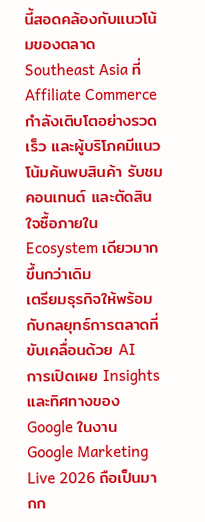นี้สอดคล้องกับแนวโน้มของตลาด Southeast Asia ที่ Affiliate Commerce กำลังเติบโตอย่างรวดเร็ว และผู้บริโภคมีแนวโน้มค้นพบสินค้า รับชมคอนเทนต์ และตัดสินใจซื้อภายใน Ecosystem เดียวมากขึ้นกว่าเดิม
เตรียมธุรกิจให้พร้อมกับกลยุทธ์การตลาดที่ขับเคลื่อนด้วย AI
การเปิดเผย Insights และทิศทางของ Google ในงาน Google Marketing Live 2026 ถือเป็นมากก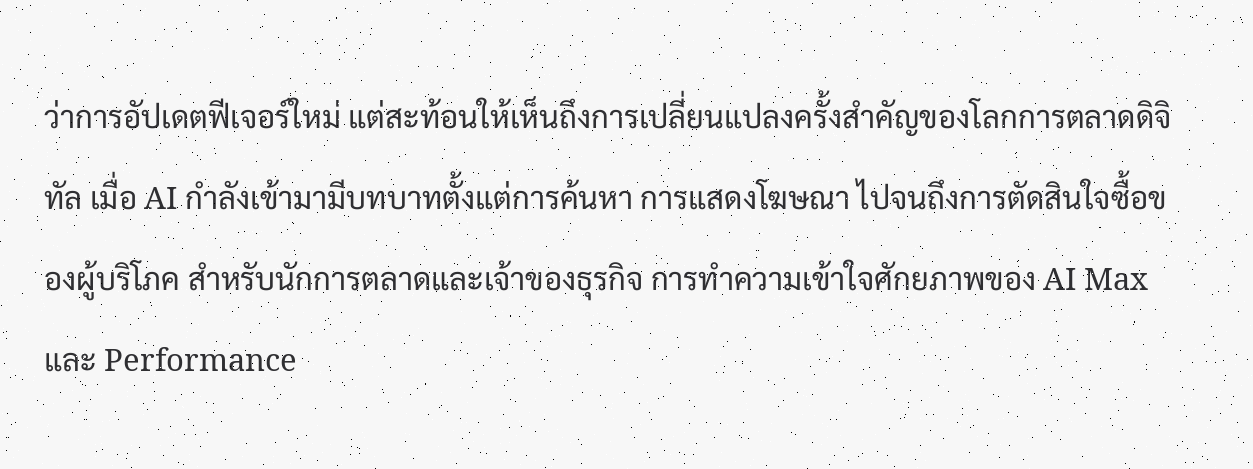ว่าการอัปเดตฟีเจอร์ใหม่ แต่สะท้อนให้เห็นถึงการเปลี่ยนแปลงครั้งสำคัญของโลกการตลาดดิจิทัล เมื่อ AI กำลังเข้ามามีบทบาทตั้งแต่การค้นหา การแสดงโฆษณา ไปจนถึงการตัดสินใจซื้อของผู้บริโภค สำหรับนักการตลาดและเจ้าของธุรกิจ การทำความเข้าใจศักยภาพของ AI Max และ Performance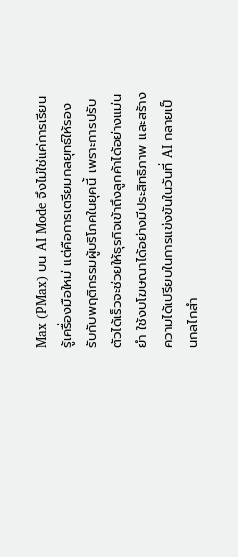Max (PMax) บน AI Mode จึงไม่ใช่แค่การเรียนรู้เครื่องมือใหม่ แต่คือการเตรียมกลยุทธ์ให้รองรับกับพฤติกรรมผู้บริโภคในยุคนี้ เพราะการปรับตัวได้เร็วจะช่วยให้ธุรกิจเข้าถึงลูกค้าได้อย่างแม่นยำ ใช้งบโฆษณาได้อย่างมีประสิทธิภาพ และสร้างความได้เปรียบในการแข่งขันในวันที่ AI กลายเป็นกลไกสำ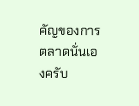คัญของการตลาดนั่นเองครับ